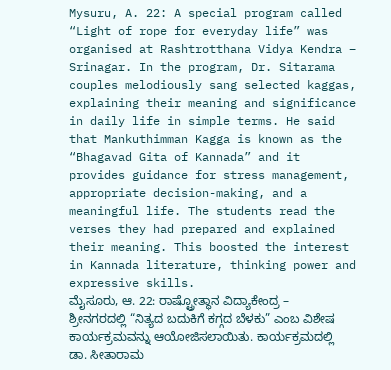Mysuru, A. 22: A special program called “Light of rope for everyday life” was organised at Rashtrotthana Vidya Kendra – Srinagar. In the program, Dr. Sitarama couples melodiously sang selected kaggas, explaining their meaning and significance in daily life in simple terms. He said that Mankuthimman Kagga is known as the “Bhagavad Gita of Kannada” and it provides guidance for stress management, appropriate decision-making, and a meaningful life. The students read the verses they had prepared and explained their meaning. This boosted the interest in Kannada literature, thinking power and expressive skills.
ಮೈಸೂರು, ಆ. 22: ರಾಷ್ಟ್ರೋತ್ಥಾನ ವಿದ್ಯಾಕೇಂದ್ರ – ಶ್ರೀನಗರದಲ್ಲಿ “ನಿತ್ಯದ ಬದುಕಿಗೆ ಕಗ್ಗದ ಬೆಳಕು” ಎಂಬ ವಿಶೇಷ ಕಾರ್ಯಕ್ರಮವನ್ನು ಆಯೋಜಿಸಲಾಯಿತು. ಕಾರ್ಯಕ್ರಮದಲ್ಲಿ ಡಾ. ಸೀತಾರಾಮ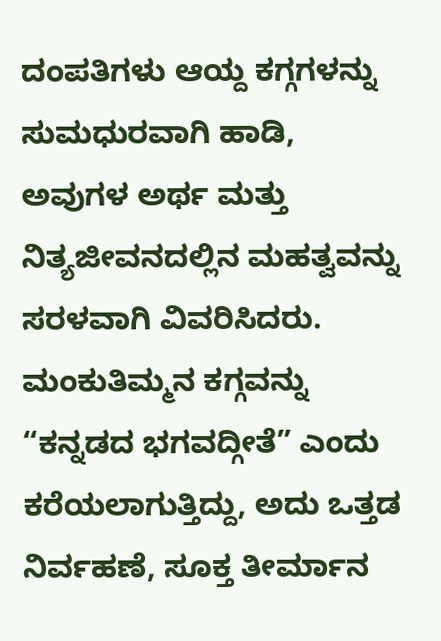ದಂಪತಿಗಳು ಆಯ್ದ ಕಗ್ಗಗಳನ್ನು ಸುಮಧುರವಾಗಿ ಹಾಡಿ, ಅವುಗಳ ಅರ್ಥ ಮತ್ತು ನಿತ್ಯಜೀವನದಲ್ಲಿನ ಮಹತ್ವವನ್ನು ಸರಳವಾಗಿ ವಿವರಿಸಿದರು. ಮಂಕುತಿಮ್ಮನ ಕಗ್ಗವನ್ನು “ಕನ್ನಡದ ಭಗವದ್ಗೀತೆ” ಎಂದು ಕರೆಯಲಾಗುತ್ತಿದ್ದು, ಅದು ಒತ್ತಡ ನಿರ್ವಹಣೆ, ಸೂಕ್ತ ತೀರ್ಮಾನ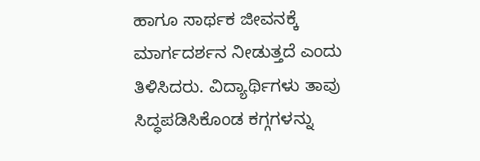ಹಾಗೂ ಸಾರ್ಥಕ ಜೀವನಕ್ಕೆ ಮಾರ್ಗದರ್ಶನ ನೀಡುತ್ತದೆ ಎಂದು ತಿಳಿಸಿದರು. ವಿದ್ಯಾರ್ಥಿಗಳು ತಾವು ಸಿದ್ಧಪಡಿಸಿಕೊಂಡ ಕಗ್ಗಗಳನ್ನು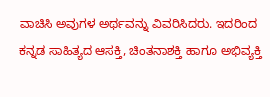ವಾಚಿಸಿ ಅವುಗಳ ಅರ್ಥವನ್ನು ವಿವರಿಸಿದರು. ಇದರಿಂದ ಕನ್ನಡ ಸಾಹಿತ್ಯದ ಆಸಕ್ತಿ, ಚಿಂತನಾಶಕ್ತಿ ಹಾಗೂ ಅಭಿವ್ಯಕ್ತಿ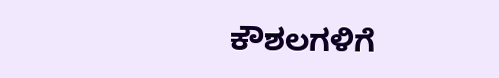ಕೌಶಲಗಳಿಗೆ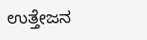ಉತ್ತೇಜನ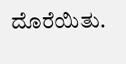ದೊರೆಯಿತು.